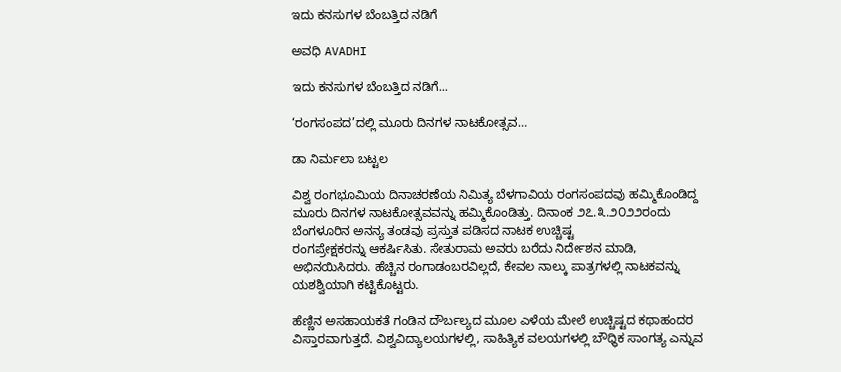ಇದು ಕನಸುಗಳ ಬೆಂಬತ್ತಿದ ನಡಿಗೆ‍

ಅವಧಿ AVADHI

ಇದು ಕನಸುಗಳ ಬೆಂಬತ್ತಿದ ನಡಿಗೆ...

‘ರಂಗಸಂಪದ’ದಲ್ಲಿ ಮೂರು ದಿನಗಳ ನಾಟಕೋತ್ಸವ…

ಡಾ ನಿರ್ಮಲಾ ಬಟ್ಟಲ

ವಿಶ್ವ ರಂಗಭೂಮಿಯ ದಿನಾಚರಣೆಯ ನಿಮಿತ್ಯ ಬೆಳಗಾವಿಯ ರಂಗಸಂಪದವು ಹಮ್ಮಿಕೊಂಡಿದ್ದ ಮೂರು ದಿನಗಳ ನಾಟಕೋತ್ಸವವನ್ನು ಹಮ್ಮಿಕೊಂಡಿತ್ತು. ದಿನಾಂಕ ೨೭.೩.೨೦೨೨ರಂದು ಬೆಂಗಳೂರಿನ ಅನನ್ಯ ತಂಡವು ಪ್ರಸ್ತುತ ಪಡಿಸದ ನಾಟಕ ಉಚ್ಚಿಷ್ಟ
ರಂಗಪ್ರೇಕ್ಷಕರನ್ನು ಆಕರ್ಷಿಸಿತು. ಸೇತುರಾಮ ಅವರು ಬರೆದು ನಿರ್ದೇಶನ ಮಾಡಿ, ಅಭಿನಯಿಸಿದರು. ಹೆಚ್ಚಿನ ರಂಗಾಡಂಬರವಿಲ್ಲದೆ, ಕೇವಲ ನಾಲ್ಕು ಪಾತ್ರಗಳಲ್ಲಿ ನಾಟಕವನ್ನು ಯಶಶ್ವಿಯಾಗಿ ಕಟ್ಟಿಕೊಟ್ಟರು.

ಹೆಣ್ಣಿನ ಅಸಹಾಯಕತೆ ಗಂಡಿನ ದೌರ್ಬಲ್ಯದ ಮೂಲ ಎಳೆಯ ಮೇಲೆ ಉಚ್ಚಿಷ್ಟದ ಕಥಾಹಂದರ ವಿಸ್ತಾರವಾಗುತ್ತದೆ. ವಿಶ್ವವಿದ್ಯಾಲಯಗಳಲ್ಲಿ, ಸಾಹಿತ್ಯಿಕ ವಲಯಗಳಲ್ಲಿ ಬೌಧ್ಧಿಕ ಸಾಂಗತ್ಯ ಎನ್ನುವ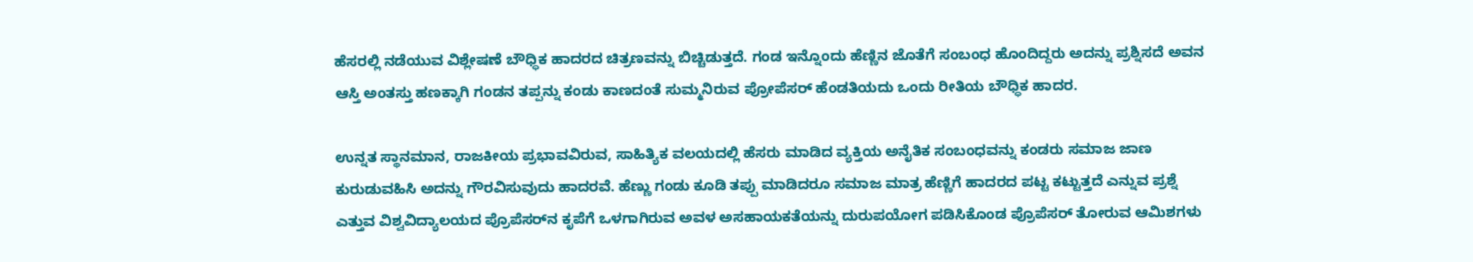ಹೆಸರಲ್ಲಿ ನಡೆಯುವ ವಿಶ್ಲೇಷಣೆ ಬೌಧ್ಧಿಕ ಹಾದರದ ಚಿತ್ರಣವನ್ನು ಬಿಚ್ಚಿಡುತ್ತದೆ. ಗಂಡ ಇನ್ನೊಂದು ಹೆಣ್ಣಿನ ಜೊತೆಗೆ ಸಂಬಂಧ ಹೊಂದಿದ್ದರು ಅದನ್ನು ಪ್ರಶ್ನಿಸದೆ ಅವನ ಆಸ್ತಿ ಅಂತಸ್ತು ಹಣಕ್ಕಾಗಿ ಗಂಡನ ತಪ್ಪನ್ನು ಕಂಡು ಕಾಣದಂತೆ ಸುಮ್ಮನಿರುವ ಪ್ರೋಪೆಸರ್ ಹೆಂಡತಿಯದು ಒಂದು ರೀತಿಯ ಬೌಧ್ಧಿಕ ಹಾದರ.

ಉನ್ನತ ಸ್ಥಾನಮಾನ, ರಾಜಕೀಯ ಪ್ರಭಾವವಿರುವ, ಸಾಹಿತ್ಯಿಕ ವಲಯದಲ್ಲಿ ಹೆಸರು ಮಾಡಿದ ವ್ಯಕ್ತಿಯ ಅನೈತಿಕ ಸಂಬಂಧವನ್ನು ಕಂಡರು ಸಮಾಜ ಜಾಣ ಕುರುಡುವಹಿಸಿ ಅದನ್ನು ಗೌರವಿಸುವುದು ಹಾದರವೆ. ಹೆಣ್ಣು ಗಂಡು ಕೂಡಿ ತಪ್ಪು ಮಾಡಿದರೂ ಸಮಾಜ ಮಾತ್ರ ಹೆಣ್ಣಿಗೆ ಹಾದರದ ಪಟ್ಟ ಕಟ್ಟುತ್ತದೆ ಎನ್ನುವ ಪ್ರಶ್ನೆ ಎತ್ತುವ ವಿಶ್ವವಿದ್ಯಾಲಯದ ಪ್ರೊಪೆಸರ್‌ನ ಕೃಪೆಗೆ ಒಳಗಾಗಿರುವ ಅವಳ ಅಸಹಾಯಕತೆಯನ್ನು ದುರುಪಯೋಗ ಪಡಿಸಿಕೊಂಡ ಪ್ರೊಪೆಸರ್ ತೋರುವ ಆಮಿಶಗಳು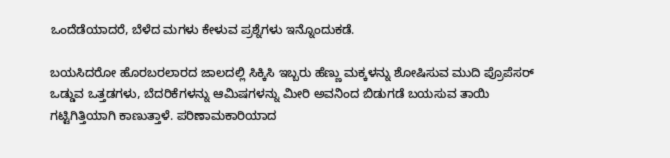ಒಂದೆಡೆಯಾದರೆ, ಬೆಳೆದ ಮಗಳು ಕೇಳುವ ಪ್ರಶ್ನೆಗಳು ಇನ್ನೊಂದುಕಡೆ.

ಬಯಸಿದರೋ ಹೊರಬರಲಾರದ ಜಾಲದಲ್ಲಿ ಸಿಕ್ಕಿಸಿ ಇಬ್ಬರು ಹೆಣ್ಣು ಮಕ್ಕಳನ್ನು ಶೋಷಿಸುವ ಮುದಿ ಪ್ರೊಪೆಸರ್ ಒಡ್ಡುವ ಒತ್ತಡಗಳು, ಬೆದರಿಕೆಗಳನ್ನು ಆಮಿಷಗಳನ್ನು ಮೀರಿ ಅವನಿಂದ ಬಿಡುಗಡೆ ಬಯಸುವ ತಾಯಿ ಗಟ್ಟಿಗಿತ್ತಿಯಾಗಿ ಕಾಣುತ್ತಾಳೆ. ಪರಿಣಾಮಕಾರಿಯಾದ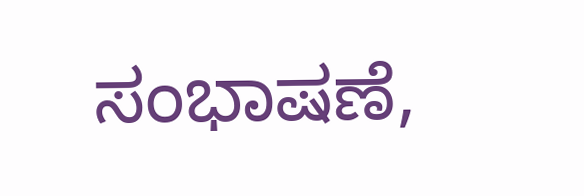ಸಂಭಾಷಣೆ,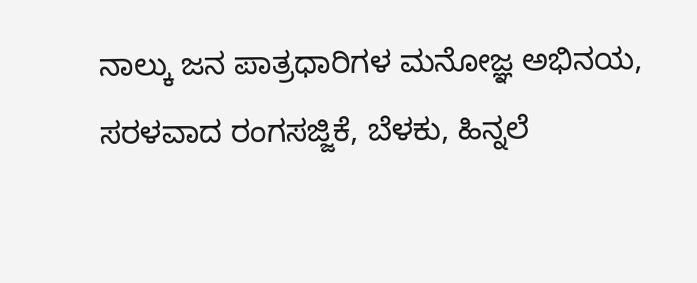ನಾಲ್ಕು ಜನ ಪಾತ್ರಧಾರಿಗಳ ಮನೋಜ್ಞ ಅಭಿನಯ, ಸರಳವಾದ ರಂಗಸಜ್ಜಿಕೆ, ಬೆಳಕು, ಹಿನ್ನಲೆ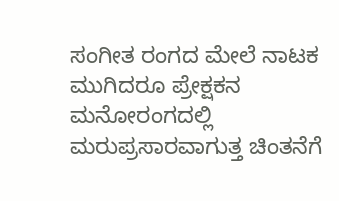ಸಂಗೀತ ರಂಗದ ಮೇಲೆ ನಾಟಕ ಮುಗಿದರೂ ಪ್ರೇಕ್ಷಕನ ಮನೋರಂಗದಲ್ಲಿ ಮರುಪ್ರಸಾರವಾಗುತ್ತ ಚಿಂತನೆಗೆ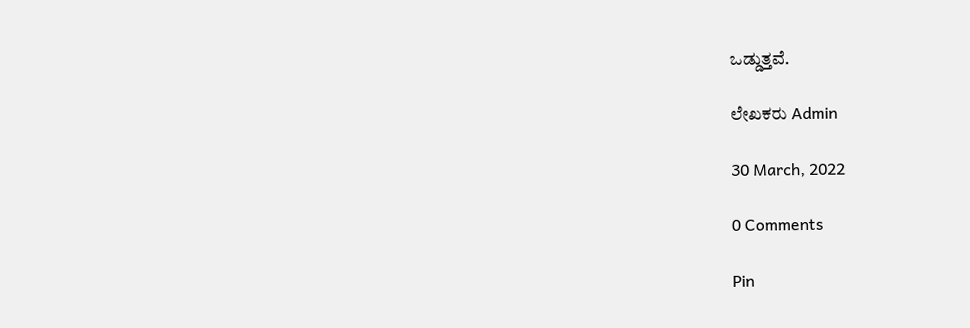ಒಡ್ಡುತ್ತವೆ.

ಲೇಖಕರು Admin

30 March, 2022

0 Comments

Pin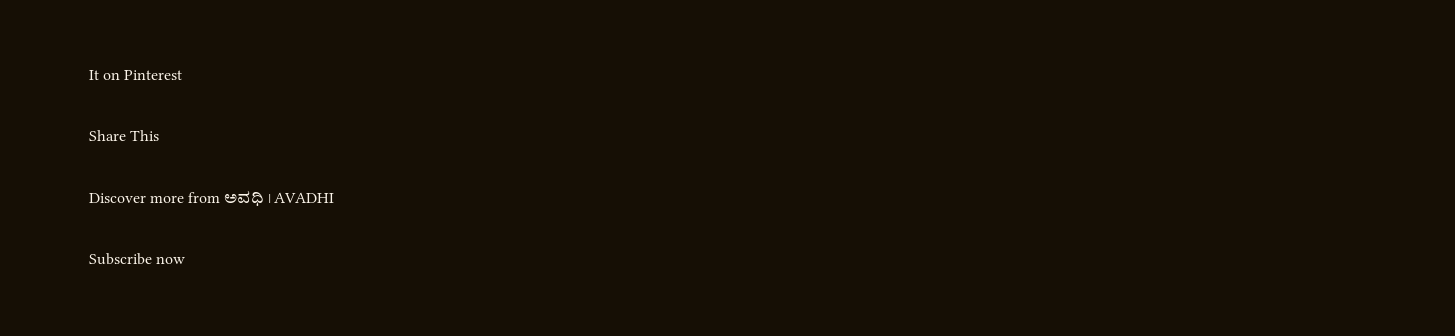It on Pinterest

Share This

Discover more from ಅವಧಿ । AVADHI

Subscribe now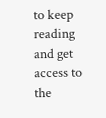to keep reading and get access to the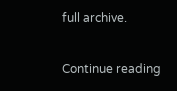full archive.

Continue reading